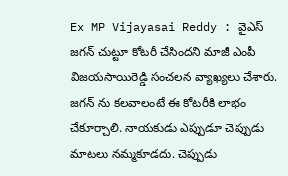Ex MP Vijayasai Reddy : వైఎస్ జగన్ చుట్టూ కోటరీ చేసిందని మాజీ ఎంపీ విజయసాయిరెడ్డి సంచలన వ్యాఖ్యలు చేశారు. జగన్ ను కలవాలంటే ఈ కోటరీకి లాభం చేకూర్చాలి. నాయకుడు ఎప్పుడూ చెప్పుడు మాటలు నమ్మకూడదు. చెప్పుడు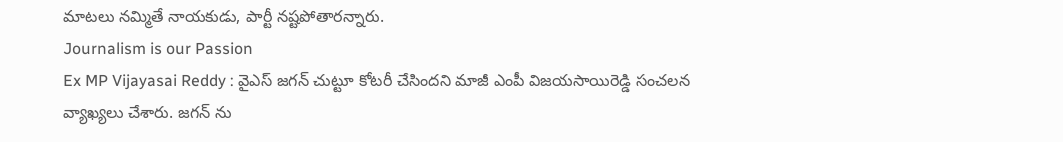మాటలు నమ్మితే నాయకుడు, పార్టీ నష్టపోతారన్నారు.
Journalism is our Passion
Ex MP Vijayasai Reddy : వైఎస్ జగన్ చుట్టూ కోటరీ చేసిందని మాజీ ఎంపీ విజయసాయిరెడ్డి సంచలన వ్యాఖ్యలు చేశారు. జగన్ ను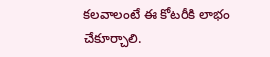కలవాలంటే ఈ కోటరీకి లాభం చేకూర్చాలి.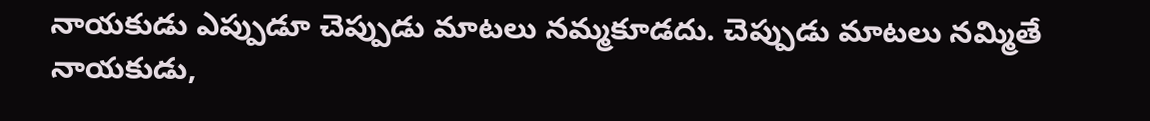నాయకుడు ఎప్పుడూ చెప్పుడు మాటలు నమ్మకూడదు. చెప్పుడు మాటలు నమ్మితే నాయకుడు,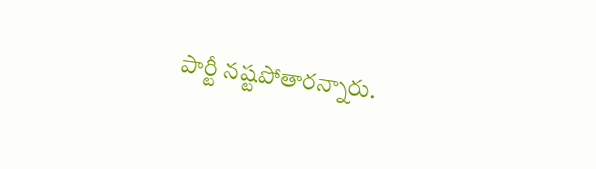పార్టీ నష్టపోతారన్నారు.